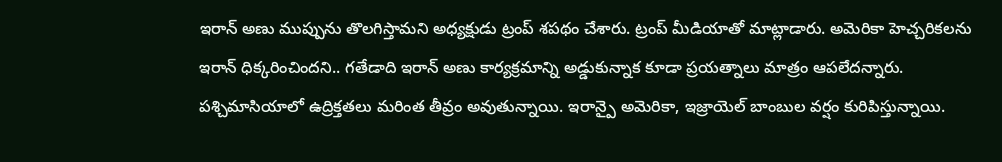ఇరాన్ అణు ముప్పును తొలగిస్తామని అధ్యక్షుడు ట్రంప్ శపథం చేశారు. ట్రంప్ మీడియాతో మాట్లాడారు. అమెరికా హెచ్చరికలను ఇరాన్ ధిక్కరించిందని.. గతేడాది ఇరాన్ అణు కార్యక్రమాన్ని అడ్డుకున్నాక కూడా ప్రయత్నాలు మాత్రం ఆపలేదన్నారు.
పశ్చిమాసియాలో ఉద్రిక్తతలు మరింత తీవ్రం అవుతున్నాయి. ఇరాన్పై అమెరికా, ఇజ్రాయెల్ బాంబుల వర్షం కురిపిస్తున్నాయి.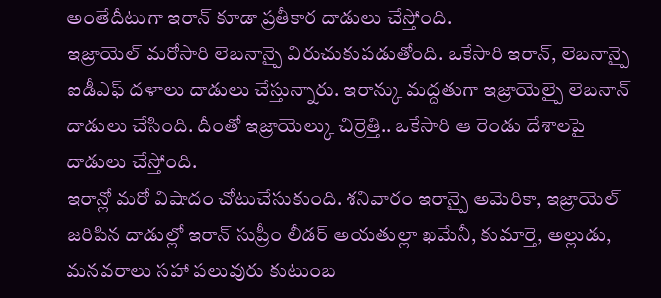అంతేదీటుగా ఇరాన్ కూడా ప్రతీకార దాడులు చేస్తోంది.
ఇజ్రాయెల్ మరోసారి లెబనాన్పై విరుచుకుపడుతోంది. ఒకేసారి ఇరాన్, లెబనాన్పై ఐడీఎఫ్ దళాలు దాడులు చేస్తున్నారు. ఇరాన్కు మద్దతుగా ఇజ్రాయెల్పై లెబనాన్ దాడులు చేసింది. దీంతో ఇజ్రాయెల్కు చిర్రెత్తి.. ఒకేసారి ఆ రెండు దేశాలపై దాడులు చేస్తోంది.
ఇరాన్లో మరో విషాదం చోటుచేసుకుంది. శనివారం ఇరాన్పై అమెరికా, ఇజ్రాయెల్ జరిపిన దాడుల్లో ఇరాన్ సుప్రీం లీడర్ అయతుల్లా ఖమేనీ, కుమార్తె, అల్లుడు, మనవరాలు సహా పలువురు కుటుంబ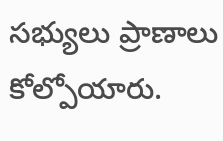సభ్యులు ప్రాణాలు కోల్పోయారు.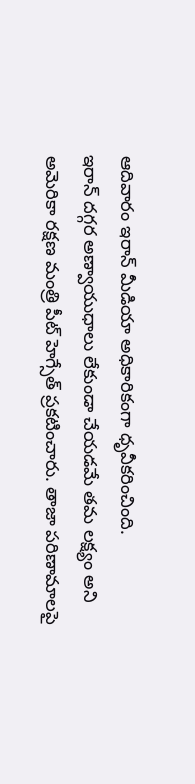ఆదివారం ఇరాన్ మీడియా అధికారికంగా ధృవీకరించింది.
ఇరాన్ దగ్గర అణ్వాయుధాలు లేకుండా చేయడమే తమ లక్ష్యం అని అమెరికా రక్షణ మంత్రి పీట్ హెగ్సేత్ ప్రకటించారు. తాజా పరిణామాలపై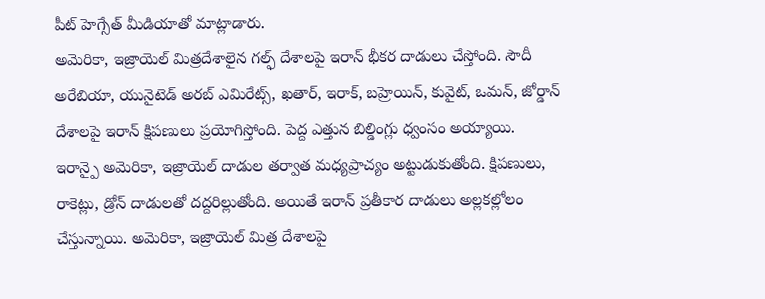పీట్ హెగ్సేత్ మీడియాతో మాట్లాడారు.
అమెరికా, ఇజ్రాయెల్ మిత్రదేశాలైన గల్ఫ్ దేశాలపై ఇరాన్ భీకర దాడులు చేస్తోంది. సౌదీ అరేబియా, యునైటెడ్ అరబ్ ఎమిరేట్స్, ఖతార్, ఇరాక్, బహ్రెయిన్, కువైట్, ఒమన్, జోర్డాన్ దేశాలపై ఇరాన్ క్షిపణులు ప్రయోగిస్తోంది. పెద్ద ఎత్తున బిల్డింగ్లు ధ్వంసం అయ్యాయి.
ఇరాన్పై అమెరికా, ఇజ్రాయెల్ దాడుల తర్వాత మధ్యప్రాచ్యం అట్టుడుకుతోంది. క్షిపణులు, రాకెట్లు, డ్రోన్ దాడులతో దద్దరిల్లుతోంది. అయితే ఇరాన్ ప్రతీకార దాడులు అల్లకల్లోలం చేస్తున్నాయి. అమెరికా, ఇజ్రాయెల్ మిత్ర దేశాలపై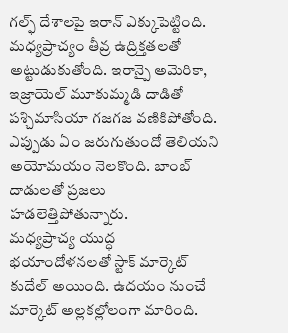గల్ఫ్ దేశాలపై ఇరాన్ ఎక్కుపెట్టింది.
మధ్యప్రాచ్యం తీవ్ర ఉద్రిక్తతలతో అట్టుడుకుతోంది. ఇరాన్పై అమెరికా, ఇజ్రాయెల్ మూకుమ్మడి దాడితో పశ్చిమాసియా గజగజ వణికిపోతోంది. ఎప్పుడు ఏం జరుగుతుందో తెలియని అయోమయం నెలకొంది. బాంబ్ దాడులతో ప్రజలు హడలెత్తిపోతున్నారు.
మధ్యప్రాచ్య యుద్ధ భయాందోళనలతో స్టాక్ మార్కెట్ కుదేల్ అయింది. ఉదయం నుంచే మార్కెట్ అల్లకల్లోలంగా మారింది.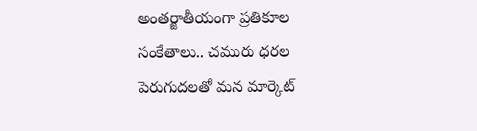అంతర్జాతీయంగా ప్రతికూల సంకేతాలు.. చమురు ధరల పెరుగుదలతో మన మార్కెట్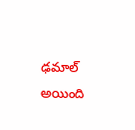ఢమాల్ అయింది